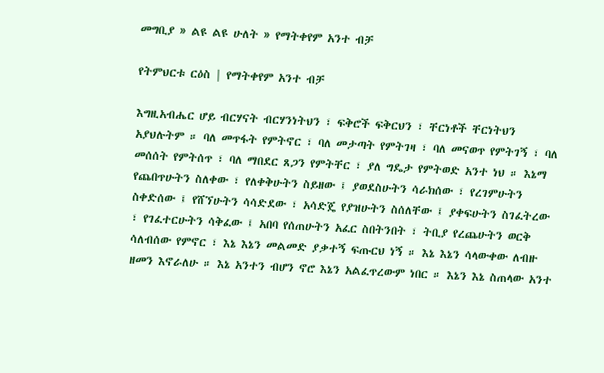መግቢያ » ልዩ ልዩ ሁለት » የማትቀየም አንተ ብቻ

የትምህርቱ ርዕስ | የማትቀየም አንተ ብቻ

እግዚአብሔር ሆይ ብርሃናት ብርሃንነትህን ፣ ፍቅሮች ፍቅርህን ፣ ቸርነቶች ቸርነትህን አያህሉትም ። ባለ መጥፋት የምትኖር ፣ ባለ መታጣት የምትገዛ ፣ ባለ መናወጥ የምትገኝ ፣ ባለ መሰሰት የምትሰጥ ፣ ባለ ማበደር ጸጋን የምትቸር ፣ ያለ ግዴታ የምትወድ አንተ ነህ ። እኔማ የጨበጥሁትን ስለቀው ፣ የለቀቅሁትን ስይዘው ፤ ያወደስሁትን ሳራክሰው ፣ የረገምሁትን ስቀድሰው ፤ የሸኘሁትን ሳሳድደው ፣ አሳድጄ የያዝሁትን ስሰለቸው ፤ ያቀፍሁትን ስገፈትረው ፣ የገፈተርሁትን ሳቅፈው ፤ አበባ የሰጠሁትን አፈር ስበትንበት ፣ ትቢያ የረጨሁትን ወርቅ ሳለብሰው የምኖር ፣ እኔ እኔን መልመድ ያቃተኝ ፍጡርህ ነኝ ። እኔ እኔን ሳላውቀው ለብዙ ዘመን እኖራለሁ ። እኔ አንተን ብሆን ኖሮ እኔን አልፈጥረውም ነበር ። እኔን እኔ ስጠላው አንተ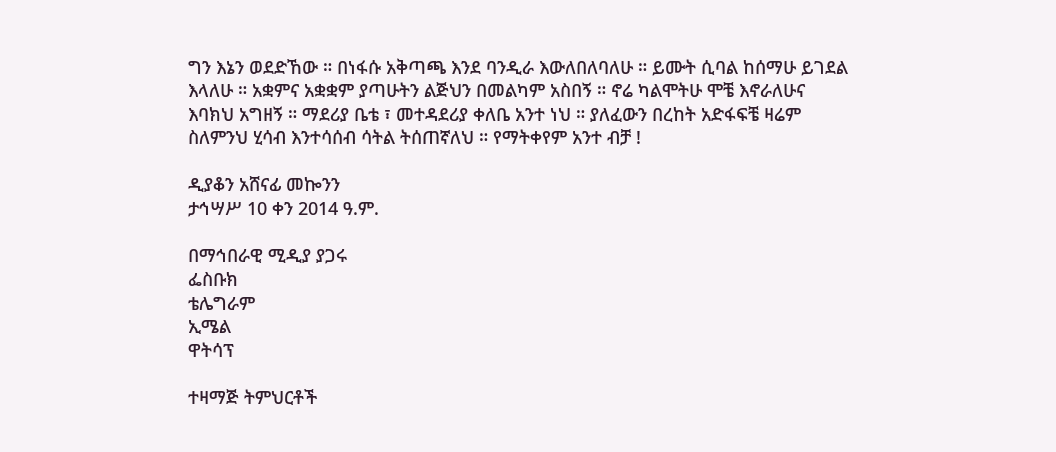ግን እኔን ወደድኸው ። በነፋሱ አቅጣጫ እንደ ባንዲራ እውለበለባለሁ ። ይሙት ሲባል ከሰማሁ ይገደል እላለሁ ። አቋምና አቋቋም ያጣሁትን ልጅህን በመልካም አስበኝ ። ኖሬ ካልሞትሁ ሞቼ እኖራለሁና እባክህ አግዘኝ ። ማደሪያ ቤቴ ፣ መተዳደሪያ ቀለቤ አንተ ነህ ። ያለፈውን በረከት አድፋፍቼ ዛሬም ስለምንህ ሂሳብ እንተሳሰብ ሳትል ትሰጠኛለህ ። የማትቀየም አንተ ብቻ !

ዲያቆን አሸናፊ መኰንን
ታኅሣሥ 10 ቀን 2014 ዓ.ም.

በማኅበራዊ ሚዲያ ያጋሩ
ፌስቡክ
ቴሌግራም
ኢሜል
ዋትሳፕ

ተዛማጅ ትምህርቶች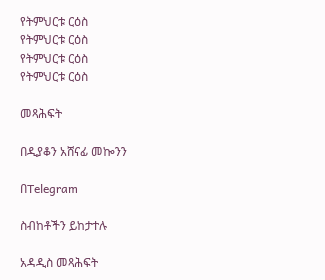የትምህርቱ ርዕስ
የትምህርቱ ርዕስ
የትምህርቱ ርዕስ
የትምህርቱ ርዕስ

መጻሕፍት

በዲያቆን አሸናፊ መኰንን

በTelegram

ስብከቶችን ይከታተሉ

አዳዲስ መጻሕፍት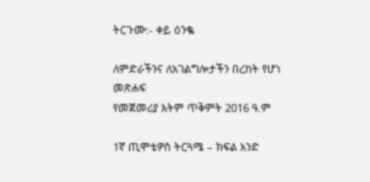ትርጉሙ:- ቀይ ዕንቈ

ለምድራችንና ለአገልግሎታችን በረከት የሆነ መጽሐፍ
የመጀመሪያ እትም ጥቅምት 2016 ዓ.ም

1ኛ ጢሞቴዎስ ትርጓሜ – ክፍል አንድ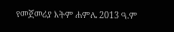የመጀመሪያ እትም ሐምሌ 2013 ዓ.ም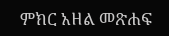ምክር አዘል መጽሐፍ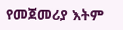የመጀመሪያ እትም